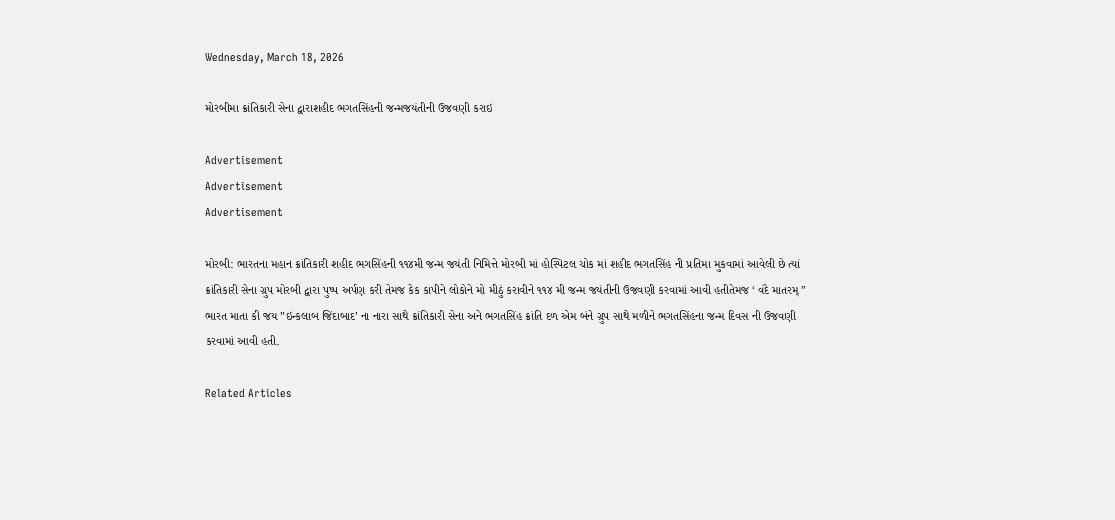Wednesday, March 18, 2026

મોરબીમા ક્રાંતિકારી સેના દ્વારાશહીદ ભગતસિંહની જન્મજયંતીની ઉજવણી કરાઇ

Advertisement
Advertisement
Advertisement

મોરબી: ભારતના મહાન ક્રાંતિકારી શહીદ ભગસિંહની ૧૧૪મી જન્મ જયંતી નિમિત્તે મોરબી માં હોસ્પિટલ ચોક માં શહીદ ભગતસિંહ ની પ્રતિમા મુકવામાં આવેલી છે ત્યાં ક્રાંતિકારી સેના ગ્રુપ મોરબી દ્વારા પુષ્પ અર્પણ કરી તેમજ કેક કાપીને લોકોને મો મીઠું કરાવીને ૧૧૪ મી જન્મ જયંતીની ઉજવણી કરવામાં આવી હતીતેમજ ‘ વંદે માતરમ્ ” ભારત માતા કી જય ”ઇન્કલાબ જિંદાબાદ’ ના નારા સાથે ક્રાંતિકારી સેના અને ભગતસિંહ ક્રાંતિ દળ એમ બંને ગ્રુપ સાથે મળીને ભગતસિંહના જન્મ દિવસ ની ઉજવણી કરવામાં આવી હતી.

Related Articles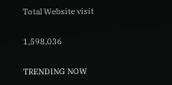Total Website visit

1,598,036

TRENDING NOW